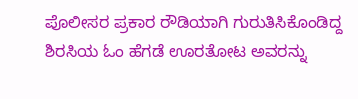ಪೊಲೀಸರ ಪ್ರಕಾರ ರೌಡಿಯಾಗಿ ಗುರುತಿಸಿಕೊಂಡಿದ್ದ ಶಿರಸಿಯ ಓಂ ಹೆಗಡೆ ಊರತೋಟ ಅವರನ್ನು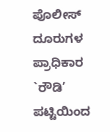ಪೊಲೀಸ್ ದೂರುಗಳ ಪ್ರಾಧಿಕಾರ `ರೌಡಿ’ ಪಟ್ಟಿಯಿಂದ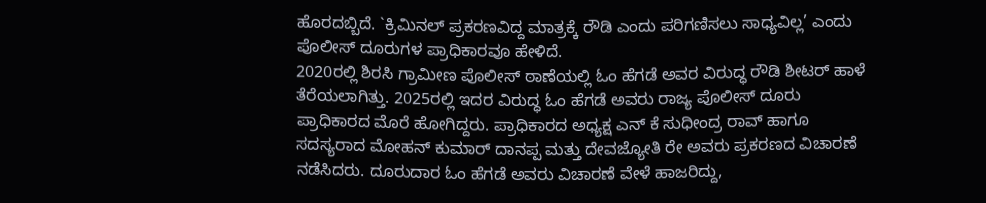ಹೊರದಬ್ಬಿದೆ. `ಕ್ರಿಮಿನಲ್ ಪ್ರಕರಣವಿದ್ದ ಮಾತ್ರಕ್ಕೆ ರೌಡಿ ಎಂದು ಪರಿಗಣಿಸಲು ಸಾಧ್ಯವಿಲ್ಲ’ ಎಂದು ಪೊಲೀಸ್ ದೂರುಗಳ ಪ್ರಾಧಿಕಾರವೂ ಹೇಳಿದೆ.
2020ರಲ್ಲಿ ಶಿರಸಿ ಗ್ರಾಮೀಣ ಪೊಲೀಸ್ ಠಾಣೆಯಲ್ಲಿ ಓಂ ಹೆಗಡೆ ಅವರ ವಿರುದ್ಧ ರೌಡಿ ಶೀಟರ್ ಹಾಳೆ ತೆರೆಯಲಾಗಿತ್ತು. 2025ರಲ್ಲಿ ಇದರ ವಿರುದ್ಧ ಓಂ ಹೆಗಡೆ ಅವರು ರಾಜ್ಯ ಪೊಲೀಸ್ ದೂರು ಪ್ರಾಧಿಕಾರದ ಮೊರೆ ಹೋಗಿದ್ದರು. ಪ್ರಾಧಿಕಾರದ ಅಧ್ಯಕ್ಷ ಎನ್ ಕೆ ಸುಧೀಂದ್ರ ರಾವ್ ಹಾಗೂ ಸದಸ್ಯರಾದ ಮೋಹನ್ ಕುಮಾರ್ ದಾನಪ್ಪ ಮತ್ತು ದೇವಜ್ಯೋತಿ ರೇ ಅವರು ಪ್ರಕರಣದ ವಿಚಾರಣೆ ನಡೆಸಿದರು. ದೂರುದಾರ ಓಂ ಹೆಗಡೆ ಅವರು ವಿಚಾರಣೆ ವೇಳೆ ಹಾಜರಿದ್ದು,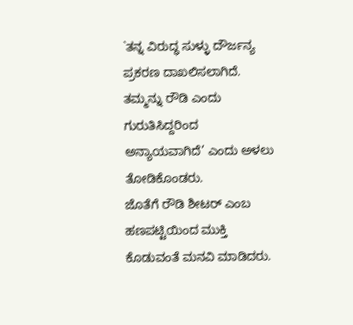`ತನ್ನ ವಿರುದ್ಧ ಸುಳ್ಳು ದೌರ್ಜನ್ಯ ಪ್ರಕರಣ ದಾಖಲಿಸಲಾಗಿದೆ. ತಮ್ಮನ್ನು ರೌಡಿ ಎಂದು ಗುರುತಿಸಿದ್ದರಿಂದ ಅನ್ಯಾಯವಾಗಿದೆ’ ಎಂದು ಅಳಲು ತೋಡಿಕೊಂಡರು.
ಜೊತೆಗೆ ರೌಡಿ ಶೀಟರ್ ಎಂಬ ಹಣಪಟ್ಟಿಯಿಂದ ಮುಕ್ತಿ ಕೊಡುವಂತೆ ಮನವಿ ಮಾಡಿದರು.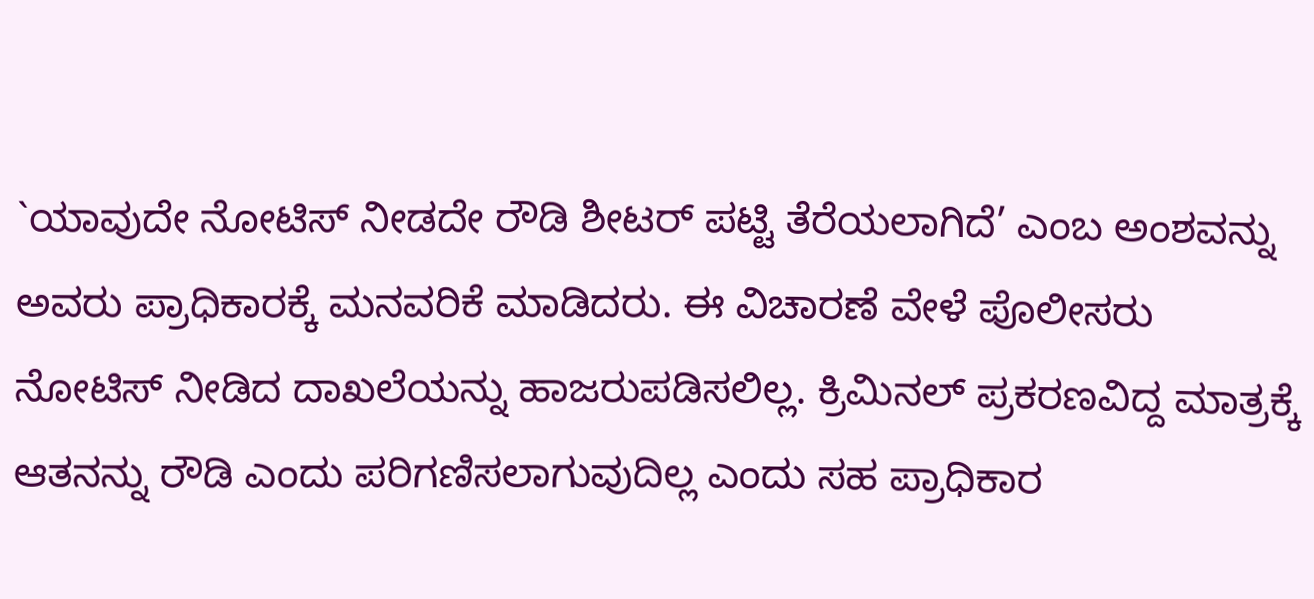`ಯಾವುದೇ ನೋಟಿಸ್ ನೀಡದೇ ರೌಡಿ ಶೀಟರ್ ಪಟ್ಟಿ ತೆರೆಯಲಾಗಿದೆ’ ಎಂಬ ಅಂಶವನ್ನು ಅವರು ಪ್ರಾಧಿಕಾರಕ್ಕೆ ಮನವರಿಕೆ ಮಾಡಿದರು. ಈ ವಿಚಾರಣೆ ವೇಳೆ ಪೊಲೀಸರು ನೋಟಿಸ್ ನೀಡಿದ ದಾಖಲೆಯನ್ನು ಹಾಜರುಪಡಿಸಲಿಲ್ಲ. ಕ್ರಿಮಿನಲ್ ಪ್ರಕರಣವಿದ್ದ ಮಾತ್ರಕ್ಕೆ ಆತನನ್ನು ರೌಡಿ ಎಂದು ಪರಿಗಣಿಸಲಾಗುವುದಿಲ್ಲ ಎಂದು ಸಹ ಪ್ರಾಧಿಕಾರ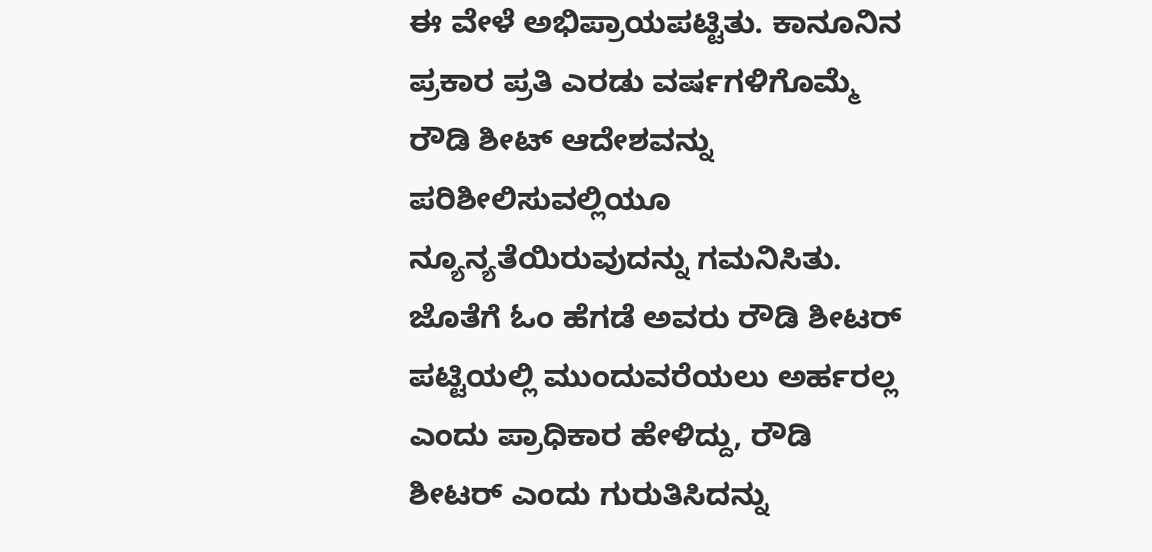ಈ ವೇಳೆ ಅಭಿಪ್ರಾಯಪಟ್ಟಿತು. ಕಾನೂನಿನ ಪ್ರಕಾರ ಪ್ರತಿ ಎರಡು ವರ್ಷಗಳಿಗೊಮ್ಮೆ ರೌಡಿ ಶೀಟ್ ಆದೇಶವನ್ನು ಪರಿಶೀಲಿಸುವಲ್ಲಿಯೂ ನ್ಯೂನ್ಯತೆಯಿರುವುದನ್ನು ಗಮನಿಸಿತು. ಜೊತೆಗೆ ಓಂ ಹೆಗಡೆ ಅವರು ರೌಡಿ ಶೀಟರ್ ಪಟ್ಟಿಯಲ್ಲಿ ಮುಂದುವರೆಯಲು ಅರ್ಹರಲ್ಲ ಎಂದು ಪ್ರಾಧಿಕಾರ ಹೇಳಿದ್ದು, ರೌಡಿ ಶೀಟರ್ ಎಂದು ಗುರುತಿಸಿದನ್ನು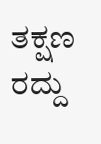ತಕ್ಷಣ ರದ್ದು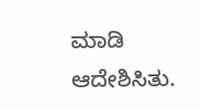ಮಾಡಿ ಆದೇಶಿಸಿತು.